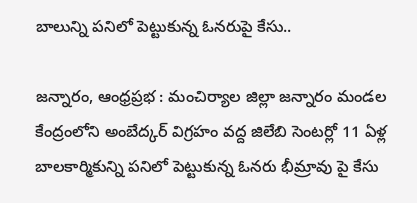బాలున్ని పనిలో పెట్టుకున్న ఓనరుపై కేసు..

జన్నారం, ఆంధ్రప్రభ : మంచిర్యాల జిల్లా జన్నారం మండల కేంద్రంలోని అంబేద్కర్ విగ్రహం వద్ద జిలేబి సెంటర్లో 11 ఏళ్ల బాలకార్మికున్ని పనిలో పెట్టుకున్న ఓనరు భీమ్రావు పై కేసు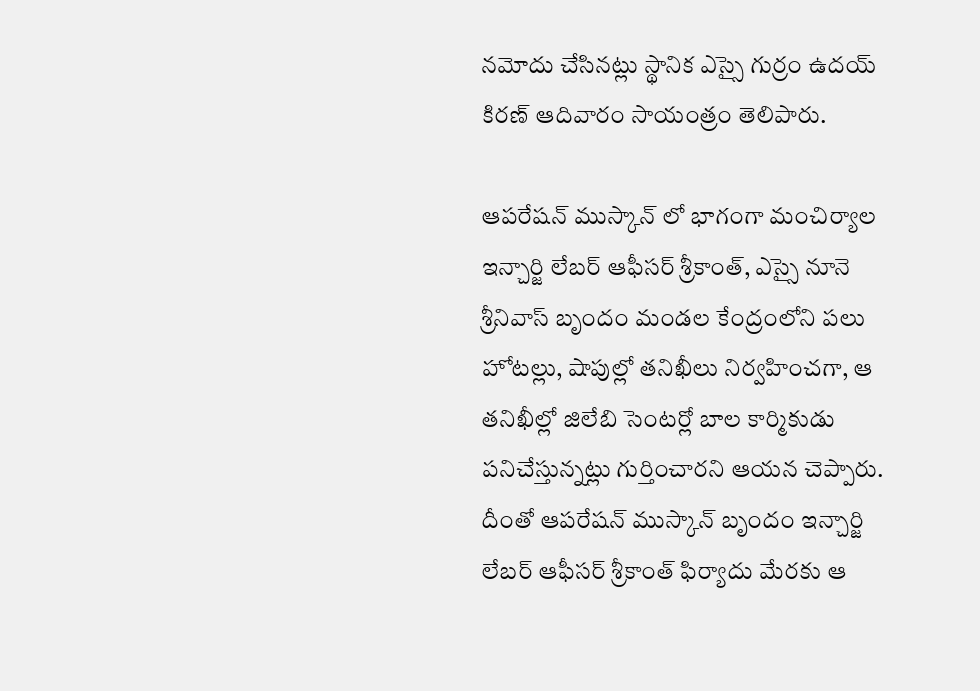నమోదు చేసినట్లు స్థానిక ఎస్సై గుర్రం ఉదయ్ కిరణ్ ఆదివారం సాయంత్రం తెలిపారు.

ఆపరేషన్ ముస్కాన్ లో భాగంగా మంచిర్యాల ఇన్చార్జి లేబర్ ఆఫీసర్ శ్రీకాంత్, ఎస్సై నూనె శ్రీనివాస్ బృందం మండల కేంద్రంలోని పలు హోటల్లు, షాపుల్లో తనిఖీలు నిర్వహించగా, ఆ తనిఖీల్లో జిలేబి సెంటర్లో బాల కార్మికుడు పనిచేస్తున్నట్లు గుర్తించారని ఆయన చెప్పారు. దీంతో ఆపరేషన్ ముస్కాన్ బృందం ఇన్చార్జి లేబర్ ఆఫీసర్ శ్రీకాంత్ ఫిర్యాదు మేరకు ఆ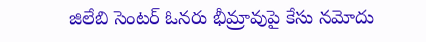జిలేబి సెంటర్ ఓనరు భీమ్రావుపై కేసు నమోదు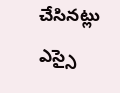చేసినట్లు ఎస్సై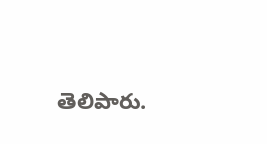తెలిపారు.